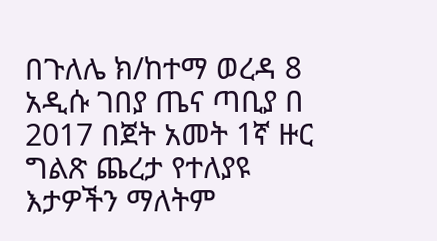በጉለሌ ክ/ከተማ ወረዳ 8 አዲሱ ገበያ ጤና ጣቢያ በ 2017 በጀት አመት 1ኛ ዙር ግልጽ ጨረታ የተለያዩ እታዎችን ማለትም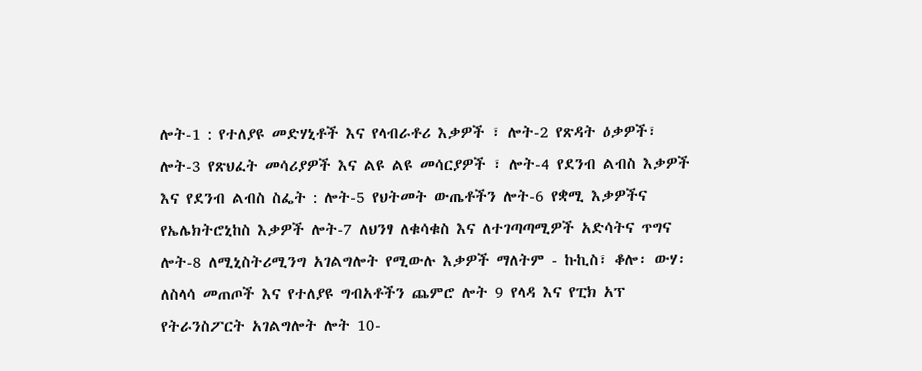ሎት-1 : የተለያዩ መድሃኒቶች እና የላብራቶሪ እቃዎች ፣ ሎት-2 የጽዳት ዕቃዎች፣ ሎት-3 የጽህፈት መሳሪያዎች እና ልዩ ልዩ መሳርያዎች ፣ ሎት-4 የደንብ ልብስ እቃዎች እና የደንብ ልብስ ስፌት : ሎት-5 የህትመት ውጤቶችን ሎት-6 የቋሚ እቃዎችና የኤሌክትሮኒከስ እቃዎች ሎት-7 ለህንፃ ለቁሳቁስ እና ለተገጣጣሚዎች አድሳትና ጥግና ሎት-8 ለሚኒስትሪሚንግ አገልግሎት የሚውሉ እቃዎች ማለትም - ኩኪስ፣ ቆሎ፡ ውሃ፡ ለስላሳ መጠጦች እና የተለያዩ ግብአቶችን ጨምሮ ሎት 9 የላዳ እና የፒክ አፕ የትራንስፖርት አገልግሎት ሎት 10-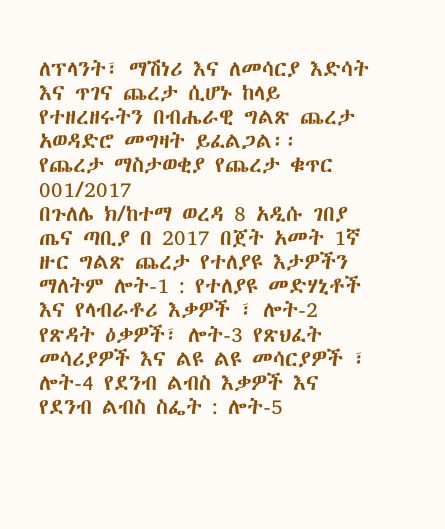ለፕላንት፣ ማሽነሪ እና ለመሳርያ እድሳት እና ጥገና ጨረታ ሲሆኑ ከላይ የተዘረዘሩትን በብሔራዊ ግልጽ ጨረታ አወዳድሮ መግዛት ይፈልጋል፡፡
የጨረታ ማስታወቂያ የጨረታ ቁጥር 001/2017
በጉለሌ ክ/ከተማ ወረዳ 8 አዲሱ ገበያ ጤና ጣቢያ በ 2017 በጀት አመት 1ኛ ዙር ግልጽ ጨረታ የተለያዩ እታዎችን ማለትም ሎት-1 : የተለያዩ መድሃኒቶች እና የላብራቶሪ እቃዎች ፣ ሎት-2 የጽዳት ዕቃዎች፣ ሎት-3 የጽህፈት መሳሪያዎች እና ልዩ ልዩ መሳርያዎች ፣ ሎት-4 የደንብ ልብስ እቃዎች እና የደንብ ልብስ ስፌት : ሎት-5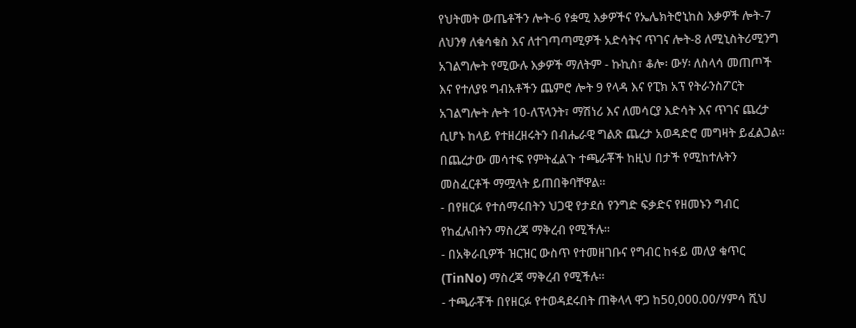የህትመት ውጤቶችን ሎት-6 የቋሚ እቃዎችና የኤሌክትሮኒከስ እቃዎች ሎት-7 ለህንፃ ለቁሳቁስ እና ለተገጣጣሚዎች አድሳትና ጥገና ሎት-8 ለሚኒስትሪሚንግ አገልግሎት የሚውሉ እቃዎች ማለትም - ኩኪስ፣ ቆሎ፡ ውሃ፡ ለስላሳ መጠጦች እና የተለያዩ ግብአቶችን ጨምሮ ሎት 9 የላዳ እና የፒክ አፕ የትራንስፖርት አገልግሎት ሎት 10-ለፕላንት፣ ማሽነሪ እና ለመሳርያ እድሳት እና ጥገና ጨረታ ሲሆኑ ከላይ የተዘረዘሩትን በብሔራዊ ግልጽ ጨረታ አወዳድሮ መግዛት ይፈልጋል፡፡ በጨረታው መሳተፍ የምትፈልጉ ተጫራቾች ከዚህ በታች የሚከተሉትን መስፈርቶች ማሟላት ይጠበቅባቸዋል፡፡
- በየዘርፉ የተሰማሩበትን ህጋዊ የታደሰ የንግድ ፍቃድና የዘመኑን ግብር የከፈሉበትን ማስረጃ ማቅረብ የሚችሉ።
- በአቅራቢዎች ዝርዝር ውስጥ የተመዘገቡና የግብር ከፋይ መለያ ቁጥር (TinNo) ማስረጃ ማቅረብ የሚችሉ።
- ተጫራቾች በየዘርፉ የተወዳደሩበት ጠቅላላ ዋጋ ከ50,000.00/ሃምሳ ሺህ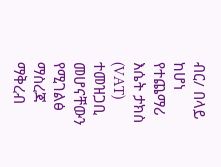ብር/ በላይ ከሆነ የተጨማሪ እሴት ታክስ (VAT) ተመዝጋቢ መሆናቸውን የሚገልፅ ማስረጃ ማቅረብ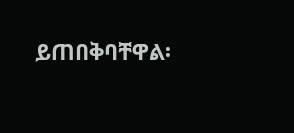ይጠበቅባቸዋል፡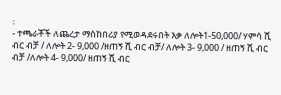፡
- ተጫራቾች ለጨረታ ማስከበሪያ የሚወዳደሩበት እቃ ለሎት1-50,000/ ሃምሳ ሺ ብር ብቻ / ለሎት 2- 9,000 /ዘጠኝ ሺ ብር ብቻ/ ለሎት 3- 9,000 / ዘጠኝ ሺ ብር ብቻ /ለሎት 4- 9,000/ ዘጠኝ ሺ ብር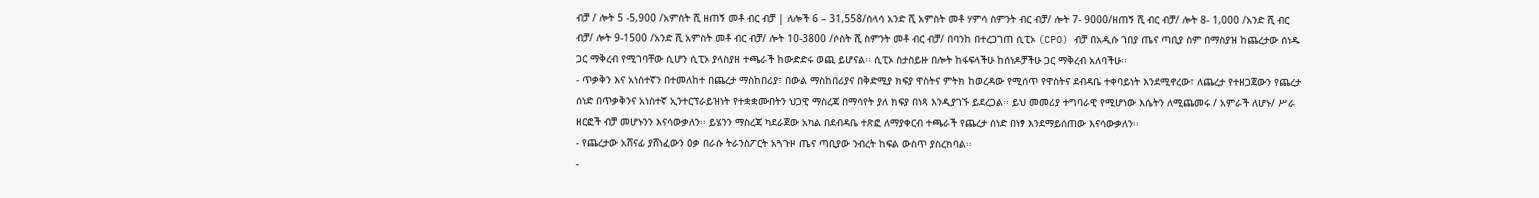ብቻ / ሎት 5 -5,900 /አምስት ሺ ዘጠኝ መቶ ብር ብቻ | ለሎች 6 – 31,558/ሰላሳ አንድ ሺ አምስት መቶ ሃምሳ ስምንት ብር ብቻ/ ሎት 7- 9000/ዘጠኝ ሺ ብር ብቻ/ ሎት 8- 1,000 /አንድ ሺ ብር ብቻ/ ሎት 9-1500 /አንድ ሺ አምስት መቶ ብር ብቻ/ ሎት 10-3800 /ሶስት ሺ ስምንት መቶ ብር ብቻ/ በባንከ በተረጋገጠ ሲፒኦ (CPO) ብቻ በአዲሱ ገበያ ጤና ጣቢያ ስም በማስያዝ ከጨረታው ሰነዱ ጋር ማቅረብ የሚገባቸው ሲሆን ሲፒኦ ያላስያዘ ተጫራች ከውድድሩ ወጪ ይሆናል፡፡ ሲፒኦ ስታስይዙ በሎት ከፋፍላችሁ ከሰነዶቻችሁ ጋር ማቅረብ አለባችሁ፡፡
- ጥቃቅን እና አነስተኛን በተመለከተ በጨረታ ማስከበሪያ፣ በውል ማስከበሪያና በቅድሚያ ክፍያ ዋስትና ምትክ ከወረዳው የሚሰጥ የዋስትና ደብዳቤ ተቀባይነት እንደሚኖረው፣ ለጨረታ የተዘጋጀውን የጨረታ ሰነድ በጥቃቅንና አነስተኛ ኢንተርፕራይዝነት የተቋቋሙበትን ህጋዊ ማስረጃ በማሳየት ያለ ክፍያ በነጻ እንዲያገኙ ይደረጋል፡፡ ይህ መመሪያ ተግባራዊ የሚሆነው እሴትን ለሚጨመሩ / አምራች ለሆኑ/ ሥራ ዘርፎች ብቻ መሆኑንን እናሳውቃለን፡፡ ይሄንን ማስረጃ ካደራጀው አካል በደብዳቤ ተጽፎ ለማያቀርብ ተጫራች የጨረታ ሰነድ በነፃ እንደማይሰጠው እናሳውቃለን፡፡
- የጨረታው አሸናፊ ያሸነፈውን ዕቃ በራሱ ትራንስፖርት አጓጉዞ ጤና ጣቢያው ንብረት ከፍል ውስጥ ያስረክባል፡፡
-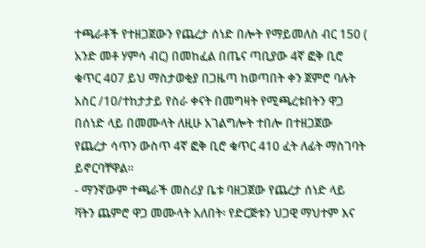ተጫራቶች የተዘጋጀውን የጨረታ ሰነድ በሎት የማይመለስ ብር 150 ( አንድ መቶ ሃምሳ ብር) በመከፈል በጤና ጣቢያው 4ኛ ፎቅ ቢሮ ቁጥር 407 ይህ ማስታወቂያ በጋዜጣ ከወጣበት ቀን ጀምሮ ባሉት አስር /10/ተከታታይ የስራ ቀናት በመግዛት የሚጫረቱበትን ዋጋ በሰነድ ላይ በመሙላት ለዚሁ አገልግሎት ተበሎ በተዘጋጀው የጨረታ ሳጥን ውስጥ 4ኛ ፎቅ ቢሮ ቁጥር 410 ፈት ለፊት ማስገባት ይኖርባቸዋል፡፡
- ማንኛውም ተጫራች መስሪያ ቤቱ ባዘጋጀው የጨረታ ሰነድ ላይ ቫትን ጨምሮ ዋጋ መሙላት አለበት፡ የድርጅቱን ህጋዊ ማህተም እና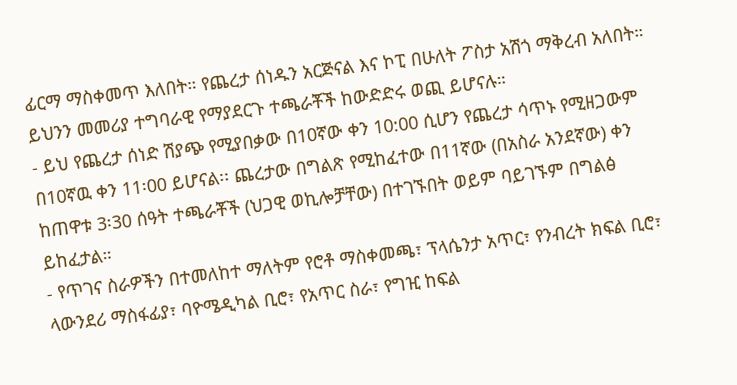ፊርማ ማስቀመጥ እለበት። የጨረታ ሰነዱን አርጅናል እና ኮፒ በሁለት ፖስታ አሽጎ ማቅረብ አለበት። ይህንን መመሪያ ተግባራዊ የማያደርጉ ተጫራቾች ከውድድሩ ወጪ ይሆናሉ።
- ይህ የጨረታ ሰነድ ሽያጭ የሚያበቃው በ10ኛው ቀን 10:00 ሲሆን የጨረታ ሳጥኑ የሚዘጋውም በ10ኛዉ ቀን 11፡00 ይሆናል፡፡ ጨረታው በግልጽ የሚከፈተው በ11ኛው (በአስራ አንደኛው) ቀን ከጠዋቱ 3፡30 ሰዓት ተጫራቾች (ህጋዊ ወኪሎቻቸው) በተገኙበት ወይም ባይገኙም በግልፅ ይከፈታል።
- የጥገና ስራዎችን በተመለከተ ማለትም የሮቶ ማስቀመጫ፣ ፕላሴንታ አጥር፣ የንብረት ክፍል ቢሮ፣ ላውንደሪ ማስፋፊያ፣ ባዮሜዲካል ቢሮ፣ የአጥር ስራ፣ የግዢ ከፍል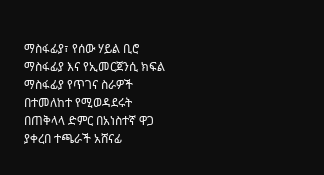ማስፋፊያ፣ የሰው ሃይል ቢሮ ማስፋፊያ እና የኢመርጀንሲ ክፍል ማስፋፊያ የጥገና ስራዎች በተመለከተ የሚወዳደሩት በጠቅላላ ድምር በአነስተኛ ዋጋ ያቀረበ ተጫራች አሸናፊ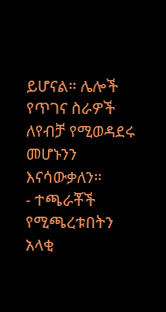ይሆናል። ሌሎች የጥገና ስራዎች ለየብቻ የሚወዳደሩ መሆኑንን እናሳውቃለን።
- ተጫራቾች የሚጫረቱበትን አላቂ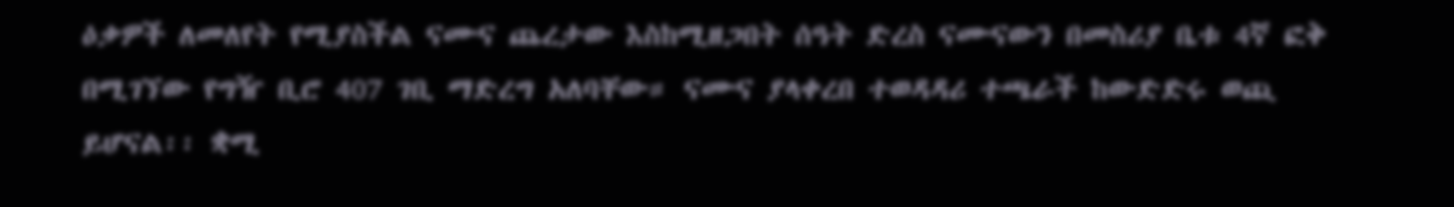ዕቃዎች ለመለየት የሚያስችል ናሙና ጨረታው እስከሚዘጋበት ሰዓት ድረስ ናሙናውን በመስሪያ ቤቱ 4ኛ ፎቅ በሚገኘው የግዥ ቢሮ 407 ገቢ ማድረግ አለባቸው። ናሙና ያላቀረበ ተወዳዳሪ ተጫራች ከውድድሩ ወጪ ይሆናል፡፡ ቋሚ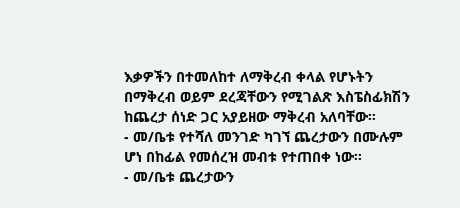እቃዎችን በተመለከተ ለማቅረብ ቀላል የሆኑትን በማቅረብ ወይም ደረጃቸውን የሚገልጽ እስፔስፊክሽን ከጨረታ ሰነድ ጋር አያይዘው ማቅረብ አለባቸው፡፡
- መ/ቤቱ የተሻለ መንገድ ካገኘ ጨረታውን በሙሉም ሆነ በከፊል የመሰረዝ መብቱ የተጠበቀ ነው፡፡
- መ/ቤቱ ጨረታውን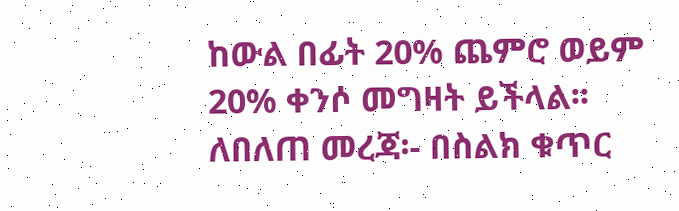ከውል በፊት 20% ጨምሮ ወይም 20% ቀንሶ መግዛት ይችላል፡፡
ለበለጠ መረጃ፡- በስልክ ቁጥር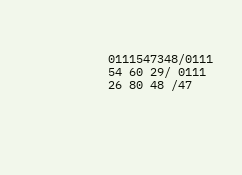0111547348/0111 54 60 29/ 0111 26 80 48 /47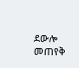ደውሎ መጠየቅ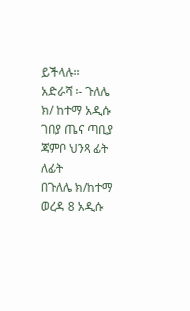ይችላሉ፡፡
አድራሻ ፡- ጉለሌ ክ/ ከተማ አዲሱ ገበያ ጤና ጣቢያ ጃምቦ ህንጻ ፊት ለፊት
በጉለሌ ክ/ከተማ ወረዳ 8 አዲሱ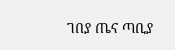ገበያ ጤና ጣቢያ